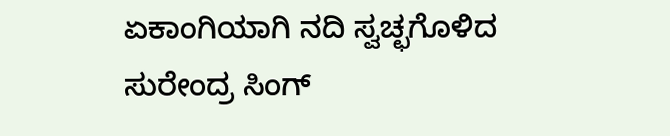ಏಕಾಂಗಿಯಾಗಿ ನದಿ ಸ್ವಚ್ಛಗೊಳಿದ ಸುರೇಂದ್ರ ಸಿಂಗ್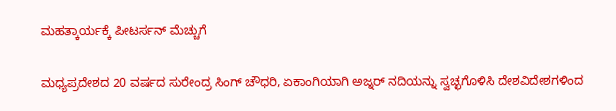ಮಹತ್ಕಾರ್ಯಕ್ಕೆ ಪೀಟರ್ಸನ್ ಮೆಚ್ಚುಗೆ

ಮಧ್ಯಪ್ರದೇಶದ 20 ವರ್ಷದ ಸುರೇಂದ್ರ ಸಿಂಗ್ ಚೌಧರಿ, ಏಕಾಂಗಿಯಾಗಿ ಅಜ್ನರ್ ನದಿಯನ್ನು ಸ್ವಚ್ಛಗೊಳಿಸಿ ದೇಶವಿದೇಶಗಳಿಂದ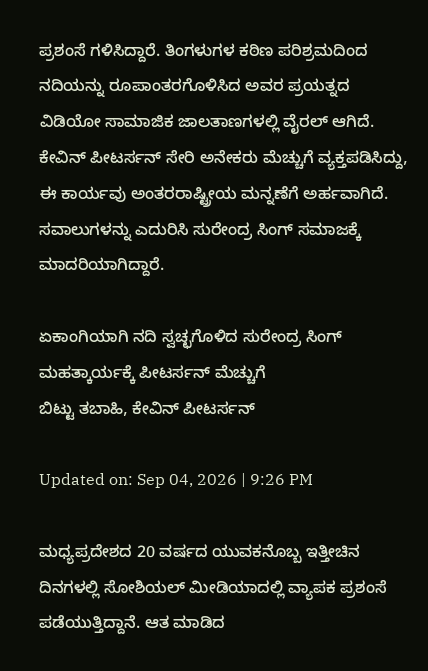ಪ್ರಶಂಸೆ ಗಳಿಸಿದ್ದಾರೆ. ತಿಂಗಳುಗಳ ಕಠಿಣ ಪರಿಶ್ರಮದಿಂದ ನದಿಯನ್ನು ರೂಪಾಂತರಗೊಳಿಸಿದ ಅವರ ಪ್ರಯತ್ನದ ವಿಡಿಯೋ ಸಾಮಾಜಿಕ ಜಾಲತಾಣಗಳಲ್ಲಿ ವೈರಲ್ ಆಗಿದೆ. ಕೇವಿನ್ ಪೀಟರ್ಸನ್ ಸೇರಿ ಅನೇಕರು ಮೆಚ್ಚುಗೆ ವ್ಯಕ್ತಪಡಿಸಿದ್ದು, ಈ ಕಾರ್ಯವು ಅಂತರರಾಷ್ಟ್ರೀಯ ಮನ್ನಣೆಗೆ ಅರ್ಹವಾಗಿದೆ. ಸವಾಲುಗಳನ್ನು ಎದುರಿಸಿ ಸುರೇಂದ್ರ ಸಿಂಗ್ ಸಮಾಜಕ್ಕೆ ಮಾದರಿಯಾಗಿದ್ದಾರೆ.

ಏಕಾಂಗಿಯಾಗಿ ನದಿ ಸ್ವಚ್ಛಗೊಳಿದ ಸುರೇಂದ್ರ ಸಿಂಗ್ ಮಹತ್ಕಾರ್ಯಕ್ಕೆ ಪೀಟರ್ಸನ್ ಮೆಚ್ಚುಗೆ
ಬಿಟ್ಟು ತಬಾಹಿ, ಕೇವಿನ್ ಪೀಟರ್ಸನ್

Updated on: Sep 04, 2026 | 9:26 PM

ಮಧ್ಯಪ್ರದೇಶದ 20 ವರ್ಷದ ಯುವಕನೊಬ್ಬ ಇತ್ತೀಚಿನ ದಿನಗಳಲ್ಲಿ ಸೋಶಿಯಲ್ ಮೀಡಿಯಾದಲ್ಲಿ ವ್ಯಾಪಕ ಪ್ರಶಂಸೆ ಪಡೆಯುತ್ತಿದ್ದಾನೆ. ಆತ ಮಾಡಿದ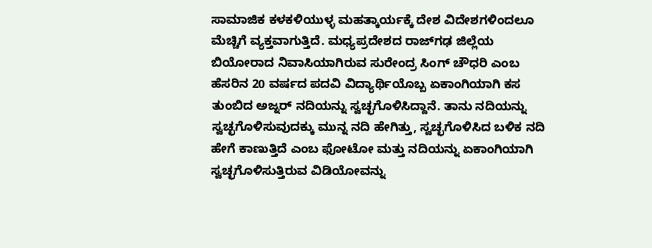ಸಾಮಾಜಿಕ ಕಳಕಳಿಯುಳ್ಳ ಮಹತ್ಕಾರ್ಯಕ್ಕೆ ದೇಶ ವಿದೇಶಗಳಿಂದಲೂ ಮೆಚ್ಚಿಗೆ ವ್ಯಕ್ತವಾಗುತ್ತಿದೆ. ಮಧ್ಯಪ್ರದೇಶದ ರಾಜ್‌ಗಢ ಜಿಲ್ಲೆಯ ಬಿಯೋರಾದ ನಿವಾಸಿಯಾಗಿರುವ ಸುರೇಂದ್ರ ಸಿಂಗ್ ಚೌಧರಿ ಎಂಬ ಹೆಸರಿನ 20 ವರ್ಷದ ಪದವಿ ವಿದ್ಯಾರ್ಥಿಯೊಬ್ಬ ಏಕಾಂಗಿಯಾಗಿ ಕಸ ತುಂಬಿದ ಅಜ್ನರ್ ನದಿಯನ್ನು ಸ್ವಚ್ಛಗೊಳಿಸಿದ್ದಾನೆ. ತಾನು ನದಿಯನ್ನು ಸ್ವಚ್ಛಗೊಳಿಸುವುದಕ್ಕು ಮುನ್ನ ನದಿ ಹೇಗಿತ್ತು, ಸ್ವಚ್ಛಗೊಳಿಸಿದ ಬಳಿಕ ನದಿ ಹೇಗೆ ಕಾಣುತ್ತಿದೆ ಎಂಬ ಫೋಟೋ ಮತ್ತು ನದಿಯನ್ನು ಏಕಾಂಗಿಯಾಗಿ ಸ್ವಚ್ಛಗೊಳಿಸುತ್ತಿರುವ ವಿಡಿಯೋವನ್ನು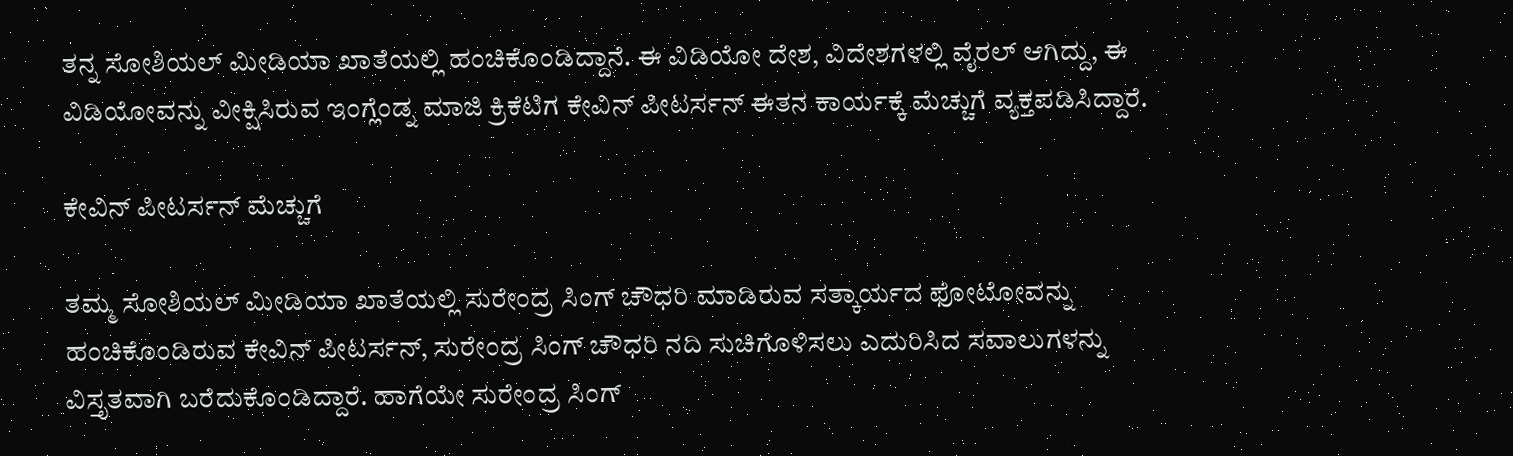ತನ್ನ ಸೋಶಿಯಲ್ ಮೀಡಿಯಾ ಖಾತೆಯಲ್ಲಿ ಹಂಚಿಕೊಂಡಿದ್ದಾನೆ. ಈ ವಿಡಿಯೋ ದೇಶ, ವಿದೇಶಗಳಲ್ಲಿ ವೈರಲ್ ಆಗಿದ್ದು, ಈ ವಿಡಿಯೋವನ್ನು ವೀಕ್ಷಿಸಿರುವ ಇಂಗ್ಲೆಂಡ್ನ ಮಾಜಿ ಕ್ರಿಕೆಟಿಗ ಕೇವಿನ್ ಪೀಟರ್ಸನ್ ಈತನ ಕಾರ್ಯಕ್ಕೆ ಮೆಚ್ಚುಗೆ ವ್ಯಕ್ತಪಡಿಸಿದ್ದಾರೆ.

ಕೇವಿನ್ ಪೀಟರ್ಸನ್ ಮೆಚ್ಚುಗೆ

ತಮ್ಮ ಸೋಶಿಯಲ್ ಮೀಡಿಯಾ ಖಾತೆಯಲ್ಲಿ ಸುರೇಂದ್ರ ಸಿಂಗ್ ಚೌಧರಿ ಮಾಡಿರುವ ಸತ್ಕಾರ್ಯದ ಫೋಟೋವನ್ನು ಹಂಚಿಕೊಂಡಿರುವ ಕೇವಿನ್ ಪೀಟರ್ಸನ್, ಸುರೇಂದ್ರ ಸಿಂಗ್ ಚೌಧರಿ ನದಿ ಸುಚಿಗೊಳಿಸಲು ಎದುರಿಸಿದ ಸವಾಲುಗಳನ್ನು ವಿಸ್ತೃತವಾಗಿ ಬರೆದುಕೊಂಡಿದ್ದಾರೆ. ಹಾಗೆಯೇ ಸುರೇಂದ್ರ ಸಿಂಗ್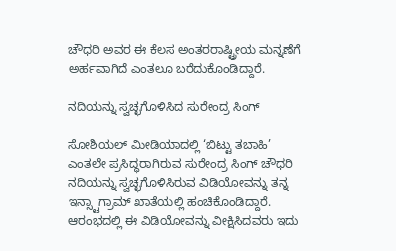ಚೌಧರಿ ಅವರ ಈ ಕೆಲಸ ಅಂತರರಾಷ್ಟ್ರೀಯ ಮನ್ನಣೆಗೆ ಅರ್ಹವಾಗಿದೆ ಎಂತಲೂ ಬರೆದುಕೊಂಡಿದ್ದಾರೆ.

ನದಿಯನ್ನು ಸ್ವಚ್ಛಗೊಳಿಸಿದ ಸುರೇಂದ್ರ ಸಿಂಗ್

ಸೋಶಿಯಲ್ ಮೀಡಿಯಾದಲ್ಲಿ ‘ಬಿಟ್ಟು ತಬಾಹಿ’ ಎಂತಲೇ ಪ್ರಸಿದ್ಧರಾಗಿರುವ ಸುರೇಂದ್ರ ಸಿಂಗ್ ಚೌಧರಿ ನದಿಯನ್ನು ಸ್ವಚ್ಛಗೊಳಿಸಿರುವ ವಿಡಿಯೋವನ್ನು ತನ್ನ ಇನ್ಸ್ಟಾಗ್ರಾಮ್ ಖಾತೆಯಲ್ಲಿ ಹಂಚಿಕೊಂಡಿದ್ದಾರೆ. ಆರಂಭದಲ್ಲಿ ಈ ವಿಡಿಯೋವನ್ನು ವೀಕ್ಷಿಸಿದವರು ಇದು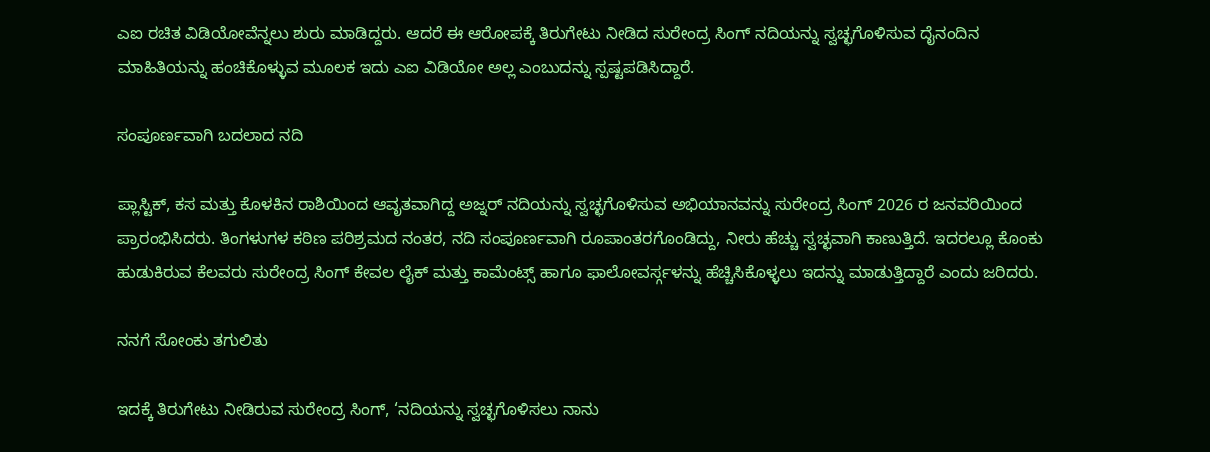ಎಐ ರಚಿತ ವಿಡಿಯೋವೆನ್ನಲು ಶುರು ಮಾಡಿದ್ದರು. ಆದರೆ ಈ ಆರೋಪಕ್ಕೆ ತಿರುಗೇಟು ನೀಡಿದ ಸುರೇಂದ್ರ ಸಿಂಗ್ ನದಿಯನ್ನು ಸ್ವಚ್ಛಗೊಳಿಸುವ ದೈನಂದಿನ ಮಾಹಿತಿಯನ್ನು ಹಂಚಿಕೊಳ್ಳುವ ಮೂಲಕ ಇದು ಎಐ ವಿಡಿಯೋ ಅಲ್ಲ ಎಂಬುದನ್ನು ಸ್ಪಷ್ಟಪಡಿಸಿದ್ದಾರೆ.

ಸಂಪೂರ್ಣವಾಗಿ ಬದಲಾದ ನದಿ

ಪ್ಲಾಸ್ಟಿಕ್, ಕಸ ಮತ್ತು ಕೊಳಕಿನ ರಾಶಿಯಿಂದ ಆವೃತವಾಗಿದ್ದ ಅಜ್ನರ್ ನದಿಯನ್ನು ಸ್ವಚ್ಛಗೊಳಿಸುವ ಅಭಿಯಾನವನ್ನು ಸುರೇಂದ್ರ ಸಿಂಗ್ 2026 ರ ಜನವರಿಯಿಂದ ಪ್ರಾರಂಭಿಸಿದರು. ತಿಂಗಳುಗಳ ಕಠಿಣ ಪರಿಶ್ರಮದ ನಂತರ, ನದಿ ಸಂಪೂರ್ಣವಾಗಿ ರೂಪಾಂತರಗೊಂಡಿದ್ದು, ನೀರು ಹೆಚ್ಚು ಸ್ವಚ್ಛವಾಗಿ ಕಾಣುತ್ತಿದೆ. ಇದರಲ್ಲೂ ಕೊಂಕು ಹುಡುಕಿರುವ ಕೆಲವರು ಸುರೇಂದ್ರ ಸಿಂಗ್ ಕೇವಲ ಲೈಕ್ ಮತ್ತು ಕಾಮೆಂಟ್ಸ್ ಹಾಗೂ ಫಾಲೋವರ್ಸ್ಗಳನ್ನು ಹೆಚ್ಚಿಸಿಕೊಳ್ಳಲು ಇದನ್ನು ಮಾಡುತ್ತಿದ್ದಾರೆ ಎಂದು ಜರಿದರು.

ನನಗೆ ಸೋಂಕು ತಗುಲಿತು

ಇದಕ್ಕೆ ತಿರುಗೇಟು ನೀಡಿರುವ ಸುರೇಂದ್ರ ಸಿಂಗ್, ‘ನದಿಯನ್ನು ಸ್ವಚ್ಛಗೊಳಿಸಲು ನಾನು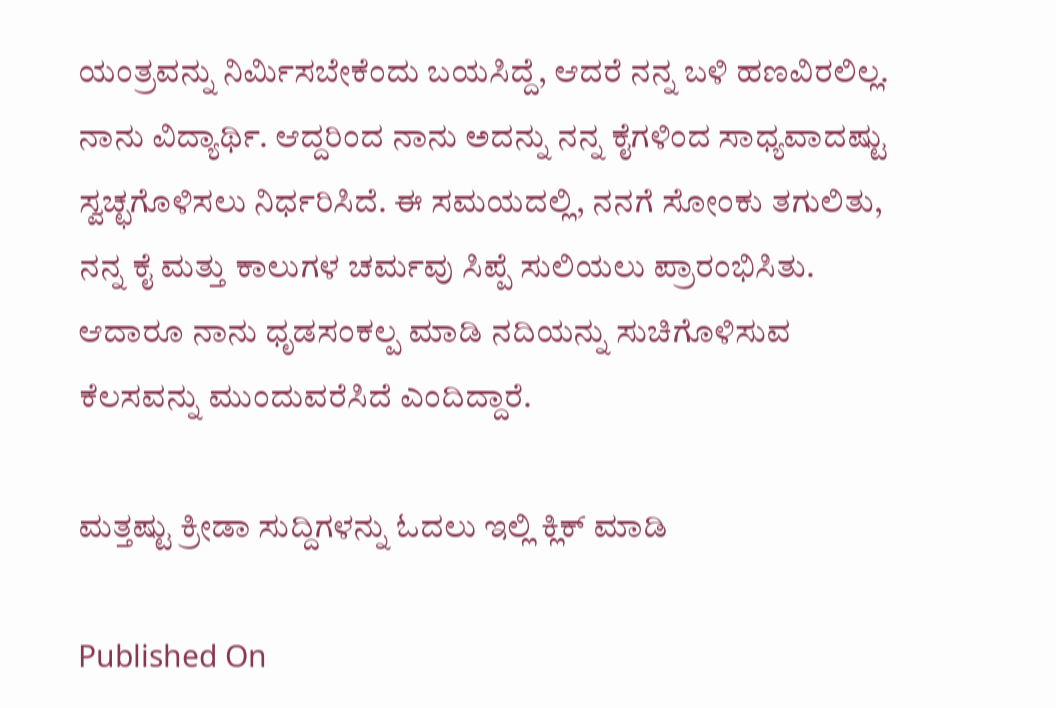ಯಂತ್ರವನ್ನು ನಿರ್ಮಿಸಬೇಕೆಂದು ಬಯಸಿದ್ದೆ, ಆದರೆ ನನ್ನ ಬಳಿ ಹಣವಿರಲಿಲ್ಲ. ನಾನು ವಿದ್ಯಾರ್ಥಿ. ಆದ್ದರಿಂದ ನಾನು ಅದನ್ನು ನನ್ನ ಕೈಗಳಿಂದ ಸಾಧ್ಯವಾದಷ್ಟು ಸ್ವಚ್ಛಗೊಳಿಸಲು ನಿರ್ಧರಿಸಿದೆ. ಈ ಸಮಯದಲ್ಲಿ, ನನಗೆ ಸೋಂಕು ತಗುಲಿತು, ನನ್ನ ಕೈ ಮತ್ತು ಕಾಲುಗಳ ಚರ್ಮವು ಸಿಪ್ಪೆ ಸುಲಿಯಲು ಪ್ರಾರಂಭಿಸಿತು. ಆದಾರೂ ನಾನು ಧೃಡಸಂಕಲ್ಪ ಮಾಡಿ ನದಿಯನ್ನು ಸುಚಿಗೊಳಿಸುವ ಕೆಲಸವನ್ನು ಮುಂದುವರೆಸಿದೆ ಎಂದಿದ್ದಾರೆ.

ಮತ್ತಷ್ಟು ಕ್ರೀಡಾ ಸುದ್ದಿಗಳನ್ನು ಓದಲು ಇಲ್ಲಿ ಕ್ಲಿಕ್ ಮಾಡಿ

Published On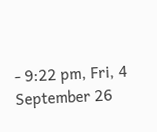- 9:22 pm, Fri, 4 September 26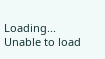Loading...
Unable to load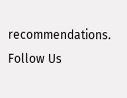recommendations.
Follow Us